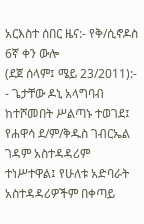አርእስተ ሰበር ዜና:- የቅ/ሲኖዶስ 6ኛ ቀን ውሎ
(ደጀ ሰላም፤ ሜይ 23/2011):-
- ጌታቸው ዶኒ አላግባብ ከተሾመበት ሥልጣኑ ተወገደ፤ የሐዋሳ ደ/ም/ቅዱስ ገብርኤል ገዳም አስተዳዳሪም ተነሥተዋል፤ የሁለቱ አድባራት አስተዳዳሪዎችም በቀጣይ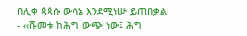በሊቀ ጳጳሱ ውሳኔ እንደሚነሡ ይጠበቃል
- ‹‹ሹመቱ ከሕግ ውጭ ነው፤ ሕግ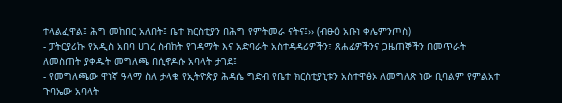ተላልፈዋል፤ ሕግ መከበር አለበት፤ ቤተ ክርስቲያን በሕግ የምትመራ ናትና፤›› (ብፁዕ አቡነ ቀሌምንጦስ)
- ፓትርያሪኩ የአዲስ አበባ ሀገረ ስብከት የገዳማት እና አድባራት አስተዳዳሪዎችን፣ ጸሐፊዎችንና ጋዜጠኞችን በመጥራት ለመስጠት ያቀዱት መግለጫ በሲኖዶሱ አባላት ታገደ፤
- የመግለጫው ዋነኛ ዓላማ ስለ ታላቁ የኢትዮጵያ ሕዳሴ ግድብ የቤተ ክርስቲያኒቱን አስተዋፅኦ ለመግለጽ ነው ቢባልም የምልአተ ጉባኤው አባላት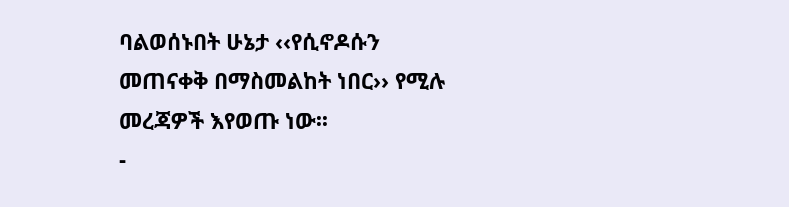ባልወሰኑበት ሁኔታ ‹‹የሲኖዶሱን መጠናቀቅ በማስመልከት ነበር›› የሚሉ መረጃዎች እየወጡ ነው፡፡
-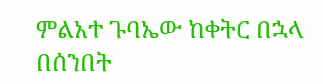ምልአተ ጉባኤው ከቀትር በኋላ በሰንበት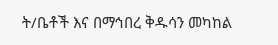ት/ቤቶች እና በማኅበረ ቅዱሳን መካከል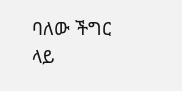ባለው ችግር ላይ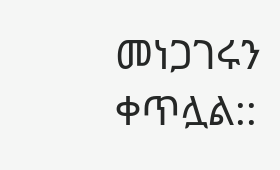መነጋገሩን ቀጥሏል::